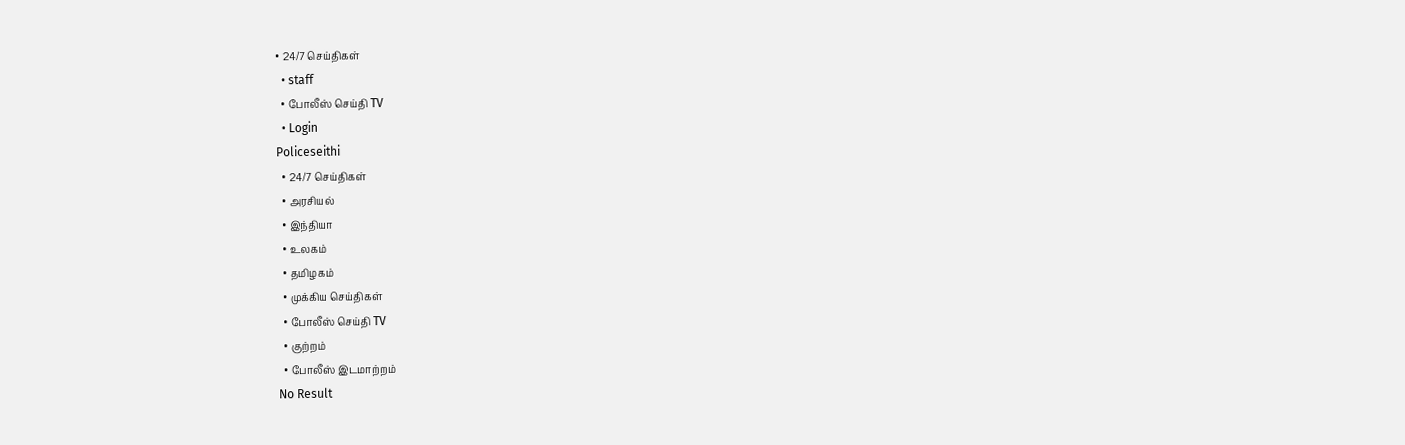• 24/7 செய்திகள்
  • staff
  • போலீஸ் செய்தி TV
  • Login
Policeseithi
  • 24/7 செய்திகள்
  • அரசியல்
  • இந்தியா
  • உலகம்
  • தமிழகம்
  • முக்கிய செய்திகள்
  • போலீஸ் செய்தி TV
  • குற்றம்
  • போலீஸ் இடமாற்றம்
No Result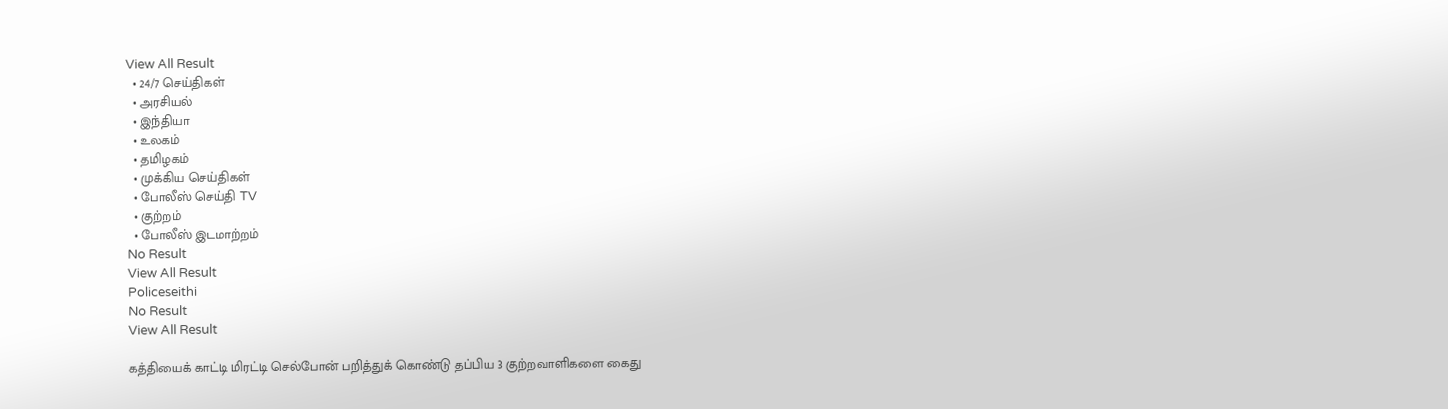View All Result
  • 24/7 செய்திகள்
  • அரசியல்
  • இந்தியா
  • உலகம்
  • தமிழகம்
  • முக்கிய செய்திகள்
  • போலீஸ் செய்தி TV
  • குற்றம்
  • போலீஸ் இடமாற்றம்
No Result
View All Result
Policeseithi
No Result
View All Result

கத்தியைக் காட்டி மிரட்டி செல்போன் பறித்துக் கொண்டு தப்பிய 3 குற்றவாளிகளை கைது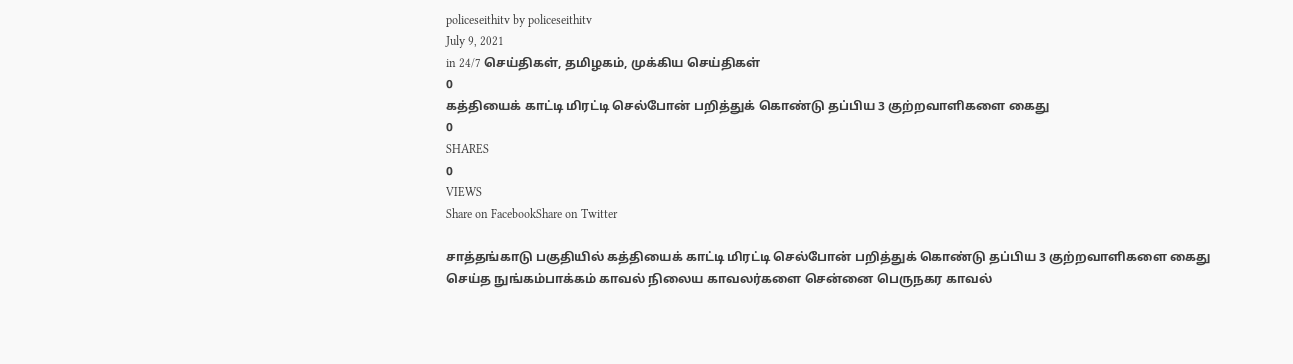policeseithitv by policeseithitv
July 9, 2021
in 24/7 செய்திகள், தமிழகம், முக்கிய செய்திகள்
0
கத்தியைக் காட்டி மிரட்டி செல்போன் பறித்துக் கொண்டு தப்பிய 3 குற்றவாளிகளை கைது
0
SHARES
0
VIEWS
Share on FacebookShare on Twitter

சாத்தங்காடு பகுதியில் கத்தியைக் காட்டி மிரட்டி செல்போன் பறித்துக் கொண்டு தப்பிய 3 குற்றவாளிகளை கைது செய்த நுங்கம்பாக்கம் காவல் நிலைய காவலர்‌‌‌களை சென்னை பெருநகர காவல்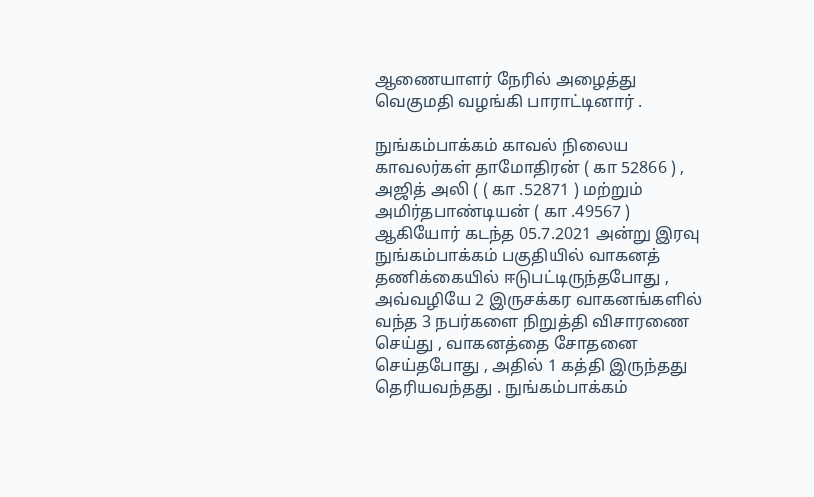ஆணையாளர் நேரில் அழைத்து வெகுமதி வழங்கி பாராட்டினார் .

நுங்கம்பாக்கம் காவல் நிலைய காவலர்கள் தாமோதிரன் ( கா 52866 ) , அஜித் அலி ( ( கா .52871 ) மற்றும் அமிர்தபாண்டியன் ( கா .49567 ) ஆகியோர் கடந்த 05.7.2021 அன்று இரவு நுங்கம்பாக்கம் பகுதியில் வாகனத் தணிக்கையில் ஈடுபட்டிருந்தபோது , அவ்வழியே 2 இருசக்கர வாகனங்களில் வந்த 3 நபர்களை நிறுத்தி விசாரணை செய்து , வாகனத்தை சோதனை செய்தபோது , அதில் 1 கத்தி இருந்தது தெரியவந்தது . நுங்கம்பாக்கம்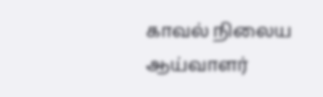காவல் நிலைய ஆய்வாளர்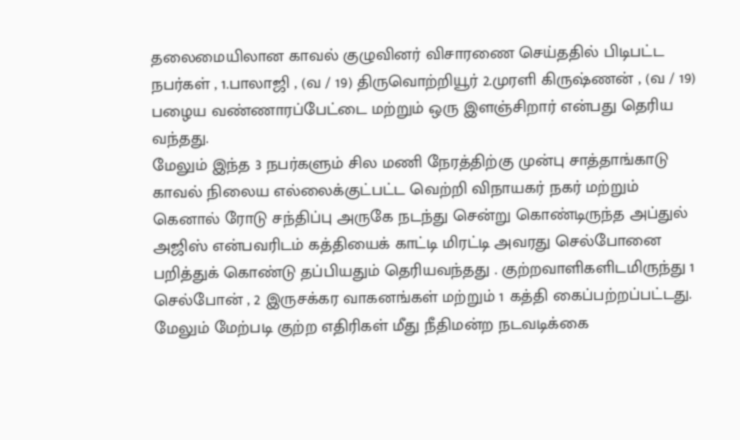தலைமையிலான காவல் குழுவினர் விசாரணை செய்ததில் பிடிபட்ட நபர்கள் , 1.பாலாஜி , (வ / 19) திருவொற்றியூர் 2.முரளி கிருஷ்ணன் , (வ / 19) பழைய வண்ணாரப்பேட்டை மற்றும் ஒரு இளஞ்சிறார் என்பது தெரிய வந்தது.
மேலும் இந்த 3 நபர்களும் சில மணி நேரத்திற்கு முன்பு சாத்தாங்காடு காவல் நிலைய எல்லைக்குட்பட்ட வெற்றி விநாயகர் நகர் மற்றும் கெனால் ரோடு சந்திப்பு அருகே நடந்து சென்று கொண்டிருந்த அப்துல் அஜிஸ் என்பவரிடம் கத்தியைக் காட்டி மிரட்டி அவரது செல்போனை பறித்துக் கொண்டு தப்பியதும் தெரியவந்தது . குற்றவாளிகளிடமிருந்து 1 செல்போன் , 2 இருசக்கர வாகனங்கள் மற்றும் 1 கத்தி கைப்பற்றப்பட்டது. மேலும் மேற்படி குற்ற எதிரிகள் மீது நீதிமன்ற நடவடிக்கை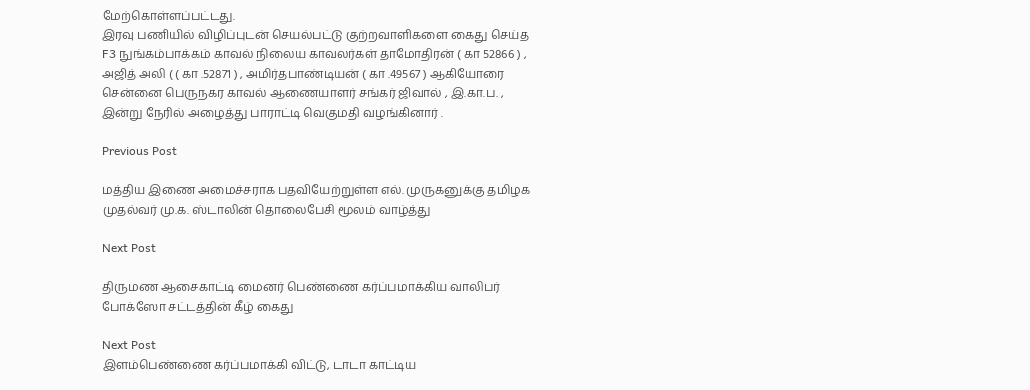மேற்கொள்ளப்பட்டது.
இரவு பணியில் விழிப்புடன் செயல்பட்டு குற்றவாளிகளை கைது செய்த F3 நுங்கம்பாக்கம் காவல் நிலைய காவலர்கள் தாமோதிரன் ( கா 52866 ) , அஜித் அலி ( ( கா .52871 ) , அமிர்தபாண்டியன் ( கா .49567 ) ஆகியோரை சென்னை பெருநகர காவல் ஆணையாளர் சங்கர் ஜிவால் , இ.கா.ப. , இன்று நேரில் அழைத்து பாராட்டி வெகுமதி வழங்கினார் .

Previous Post

மத்திய இணை அமைச்சராக பதவியேற்றுள்ள எல். முருகனுக்கு தமிழக முதல்வர் மு.க. ஸ்டாலின் தொலைபேசி மூலம் வாழ்த்து

Next Post

திருமண ஆசைகாட்டி மைனர் பெண்ணை கர்ப்பமாக்கிய வாலிபர் போக்ஸோ சட்டத்தின் கீழ் கைது

Next Post
இளம்பெண்ணை கர்ப்பமாக்கி விட்டு, டாடா காட்டிய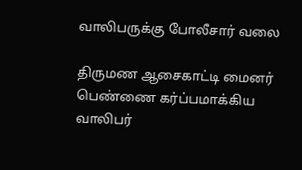வாலிபருக்கு போலீசார் வலை

திருமண ஆசைகாட்டி மைனர் பெண்ணை கர்ப்பமாக்கிய வாலிபர்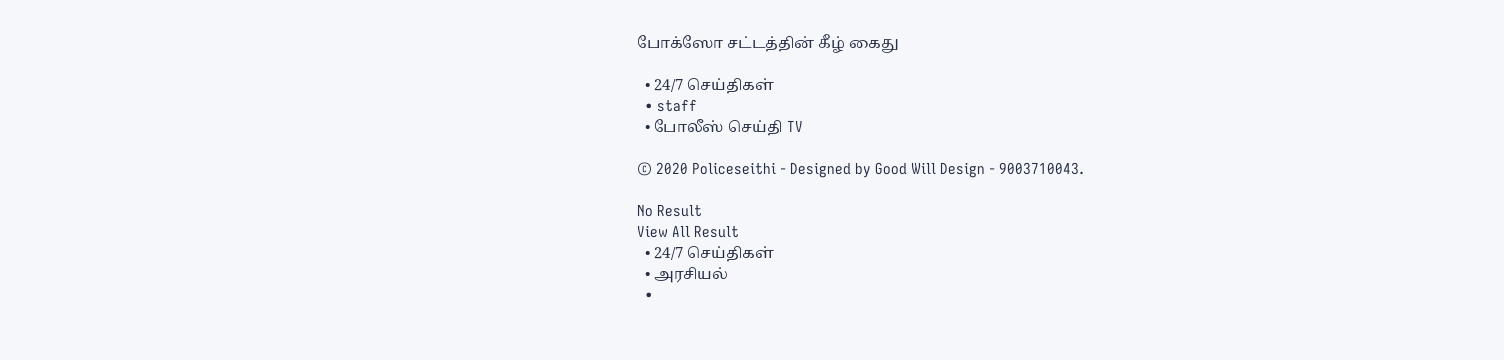போக்ஸோ சட்டத்தின் கீழ் கைது

  • 24/7 செய்திகள்
  • staff
  • போலீஸ் செய்தி TV

© 2020 Policeseithi - Designed by Good Will Design - 9003710043.

No Result
View All Result
  • 24/7 செய்திகள்
  • அரசியல்
  •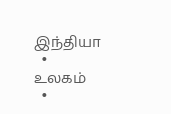இந்தியா
  • உலகம்
  •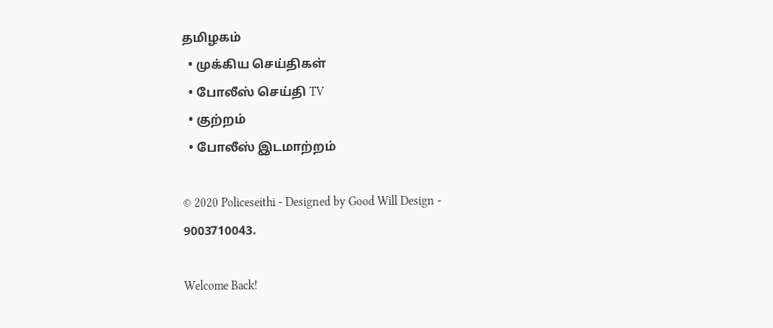தமிழகம்
  • முக்கிய செய்திகள்
  • போலீஸ் செய்தி TV
  • குற்றம்
  • போலீஸ் இடமாற்றம்

© 2020 Policeseithi - Designed by Good Will Design - 9003710043.

Welcome Back!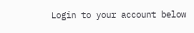Login to your account below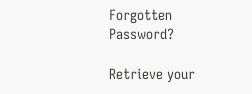Forgotten Password?

Retrieve your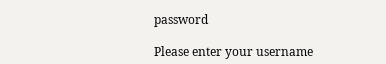password

Please enter your username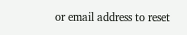or email address to reset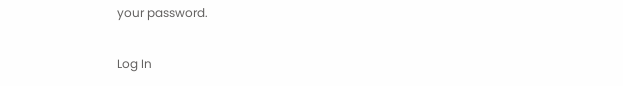your password.

Log In